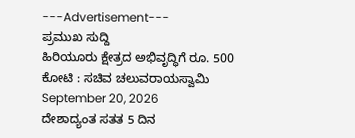---Advertisement---
ಪ್ರಮುಖ ಸುದ್ದಿ
ಹಿರಿಯೂರು ಕ್ಷೇತ್ರದ ಅಭಿವೃದ್ಧಿಗೆ ರೂ. 500 ಕೋಟಿ : ಸಚಿವ ಚಲುವರಾಯಸ್ವಾಮಿ
September 20, 2026
ದೇಶಾದ್ಯಂತ ಸತತ 5 ದಿನ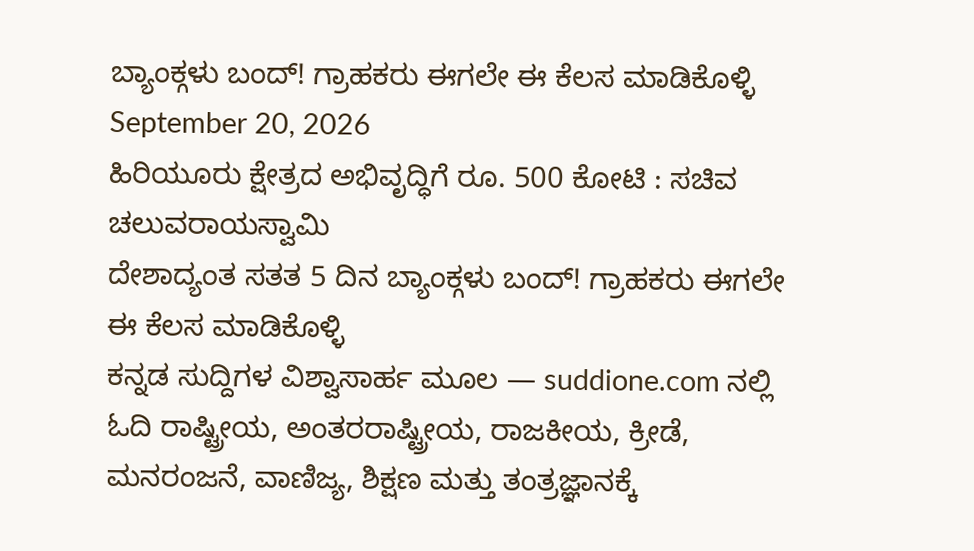ಬ್ಯಾಂಕ್ಗಳು ಬಂದ್! ಗ್ರಾಹಕರು ಈಗಲೇ ಈ ಕೆಲಸ ಮಾಡಿಕೊಳ್ಳಿ
September 20, 2026
ಹಿರಿಯೂರು ಕ್ಷೇತ್ರದ ಅಭಿವೃದ್ಧಿಗೆ ರೂ. 500 ಕೋಟಿ : ಸಚಿವ ಚಲುವರಾಯಸ್ವಾಮಿ
ದೇಶಾದ್ಯಂತ ಸತತ 5 ದಿನ ಬ್ಯಾಂಕ್ಗಳು ಬಂದ್! ಗ್ರಾಹಕರು ಈಗಲೇ ಈ ಕೆಲಸ ಮಾಡಿಕೊಳ್ಳಿ
ಕನ್ನಡ ಸುದ್ದಿಗಳ ವಿಶ್ವಾಸಾರ್ಹ ಮೂಲ — suddione.com ನಲ್ಲಿ ಓದಿ ರಾಷ್ಟ್ರೀಯ, ಅಂತರರಾಷ್ಟ್ರೀಯ, ರಾಜಕೀಯ, ಕ್ರೀಡೆ, ಮನರಂಜನೆ, ವಾಣಿಜ್ಯ, ಶಿಕ್ಷಣ ಮತ್ತು ತಂತ್ರಜ್ಞಾನಕ್ಕೆ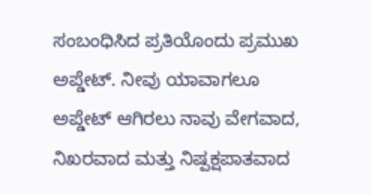ಸಂಬಂಧಿಸಿದ ಪ್ರತಿಯೊಂದು ಪ್ರಮುಖ ಅಪ್ಡೇಟ್. ನೀವು ಯಾವಾಗಲೂ ಅಪ್ಡೇಟ್ ಆಗಿರಲು ನಾವು ವೇಗವಾದ, ನಿಖರವಾದ ಮತ್ತು ನಿಷ್ಪಕ್ಷಪಾತವಾದ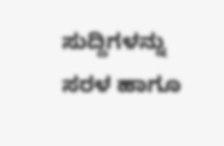ಸುದ್ದಿಗಳನ್ನು ಸರಳ ಹಾಗೂ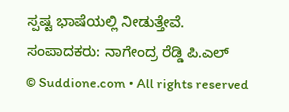ಸ್ಪಷ್ಟ ಭಾಷೆಯಲ್ಲಿ ನೀಡುತ್ತೇವೆ.
ಸಂಪಾದಕರು: ನಾಗೇಂದ್ರ ರೆಡ್ಡಿ ಪಿ.ಎಲ್
© Suddione.com • All rights reserved